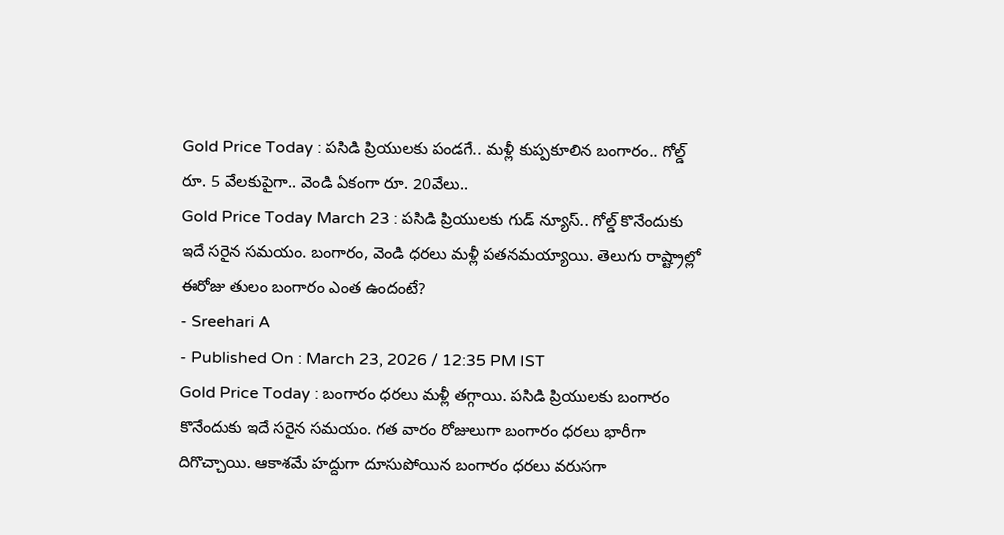Gold Price Today : పసిడి ప్రియులకు పండగే.. మళ్లీ కుప్పకూలిన బంగారం.. గోల్డ్ రూ. 5 వేలకుపైగా.. వెండి ఏకంగా రూ. 20వేలు..
Gold Price Today March 23 : పసిడి ప్రియులకు గుడ్ న్యూస్.. గోల్డ్ కొనేందుకు ఇదే సరైన సమయం. బంగారం, వెండి ధరలు మళ్లీ పతనమయ్యాయి. తెలుగు రాష్ట్రాల్లో ఈరోజు తులం బంగారం ఎంత ఉందంటే?
- Sreehari A
- Published On : March 23, 2026 / 12:35 PM IST
Gold Price Today : బంగారం ధరలు మళ్లీ తగ్గాయి. పసిడి ప్రియులకు బంగారం కొనేందుకు ఇదే సరైన సమయం. గత వారం రోజులుగా బంగారం ధరలు భారీగా దిగొచ్చాయి. ఆకాశమే హద్దుగా దూసుపోయిన బంగారం ధరలు వరుసగా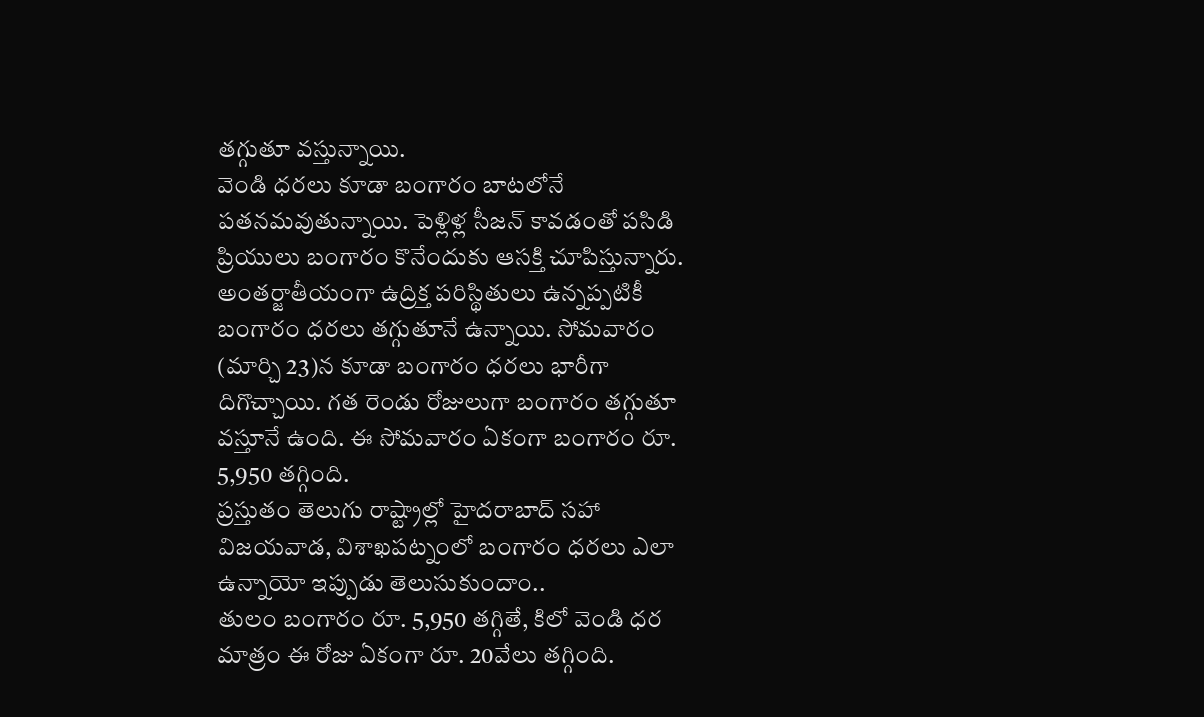తగ్గుతూ వస్తున్నాయి.
వెండి ధరలు కూడా బంగారం బాటలోనే పతనమవుతున్నాయి. పెళ్లిళ్ల సీజన్ కావడంతో పసిడి ప్రియులు బంగారం కొనేందుకు ఆసక్తి చూపిస్తున్నారు.
అంతర్జాతీయంగా ఉద్రిక్త పరిస్థితులు ఉన్నప్పటికీ బంగారం ధరలు తగ్గుతూనే ఉన్నాయి. సోమవారం (మార్చి 23)న కూడా బంగారం ధరలు భారీగా దిగొచ్చాయి. గత రెండు రోజులుగా బంగారం తగ్గుతూ వస్తూనే ఉంది. ఈ సోమవారం ఏకంగా బంగారం రూ. 5,950 తగ్గింది.
ప్రస్తుతం తెలుగు రాష్ట్రాల్లో హైదరాబాద్ సహా విజయవాడ, విశాఖపట్నంలో బంగారం ధరలు ఎలా ఉన్నాయో ఇప్పుడు తెలుసుకుందాం..
తులం బంగారం రూ. 5,950 తగ్గితే, కిలో వెండి ధర మాత్రం ఈ రోజు ఏకంగా రూ. 20వేలు తగ్గింది.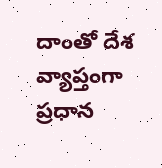దాంతో దేశ వ్యాప్తంగా ప్రధాన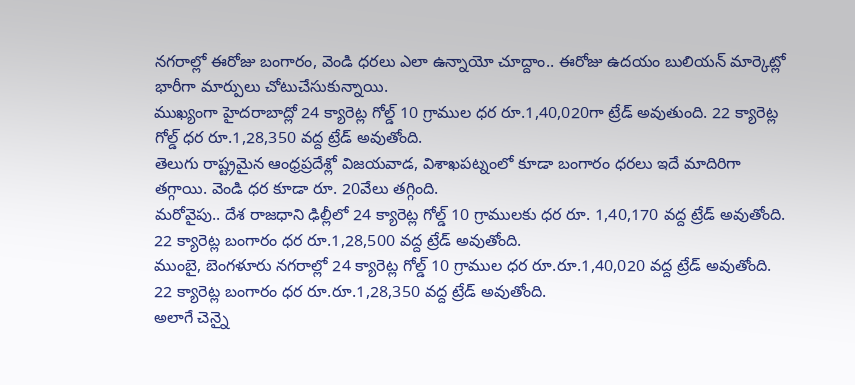నగరాల్లో ఈరోజు బంగారం, వెండి ధరలు ఎలా ఉన్నాయో చూద్దాం.. ఈరోజు ఉదయం బులియన్ మార్కెట్లో భారీగా మార్పులు చోటుచేసుకున్నాయి.
ముఖ్యంగా హైదరాబాద్లో 24 క్యారెట్ల గోల్డ్ 10 గ్రాముల ధర రూ.1,40,020గా ట్రేడ్ అవుతుంది. 22 క్యారెట్ల గోల్డ్ ధర రూ.1,28,350 వద్ద ట్రేడ్ అవుతోంది.
తెలుగు రాష్ట్రమైన ఆంధ్రప్రదేశ్లో విజయవాడ, విశాఖపట్నంలో కూడా బంగారం ధరలు ఇదే మాదిరిగా తగ్గాయి. వెండి ధర కూడా రూ. 20వేలు తగ్గింది.
మరోవైపు.. దేశ రాజధాని ఢిల్లీలో 24 క్యారెట్ల గోల్డ్ 10 గ్రాములకు ధర రూ. 1,40,170 వద్ద ట్రేడ్ అవుతోంది. 22 క్యారెట్ల బంగారం ధర రూ.1,28,500 వద్ద ట్రేడ్ అవుతోంది.
ముంబై, బెంగళూరు నగరాల్లో 24 క్యారెట్ల గోల్డ్ 10 గ్రాముల ధర రూ.రూ.1,40,020 వద్ద ట్రేడ్ అవుతోంది. 22 క్యారెట్ల బంగారం ధర రూ.రూ.1,28,350 వద్ద ట్రేడ్ అవుతోంది.
అలాగే చెన్నై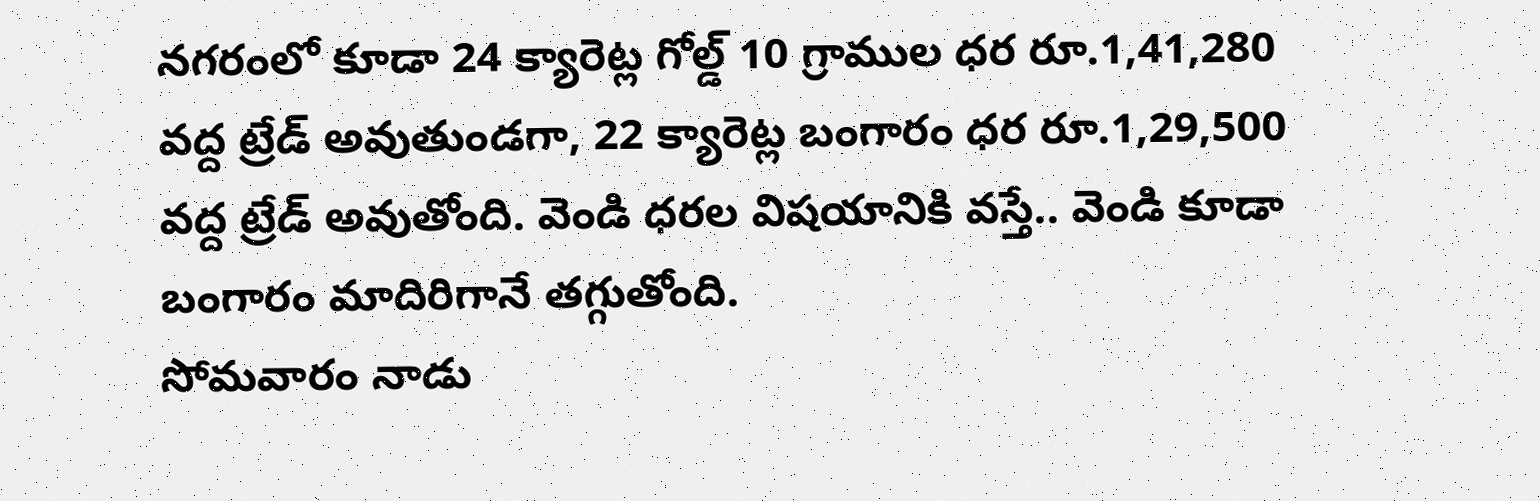నగరంలో కూడా 24 క్యారెట్ల గోల్డ్ 10 గ్రాముల ధర రూ.1,41,280 వద్ద ట్రేడ్ అవుతుండగా, 22 క్యారెట్ల బంగారం ధర రూ.1,29,500 వద్ద ట్రేడ్ అవుతోంది. వెండి ధరల విషయానికి వస్తే.. వెండి కూడా బంగారం మాదిరిగానే తగ్గుతోంది.
సోమవారం నాడు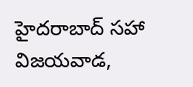హైదరాబాద్ సహా విజయవాడ,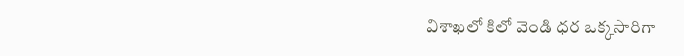విశాఖలో కిలో వెండి ధర ఒక్కసారిగా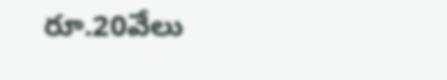రూ.20వేలు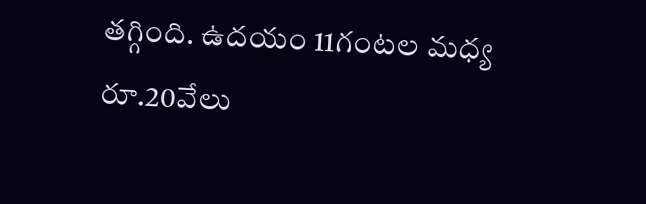తగ్గింది. ఉదయం 11గంటల మధ్య రూ.20వేలు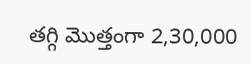తగ్గి మొత్తంగా 2,30,000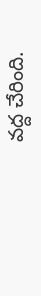వద్ద చేరింది.